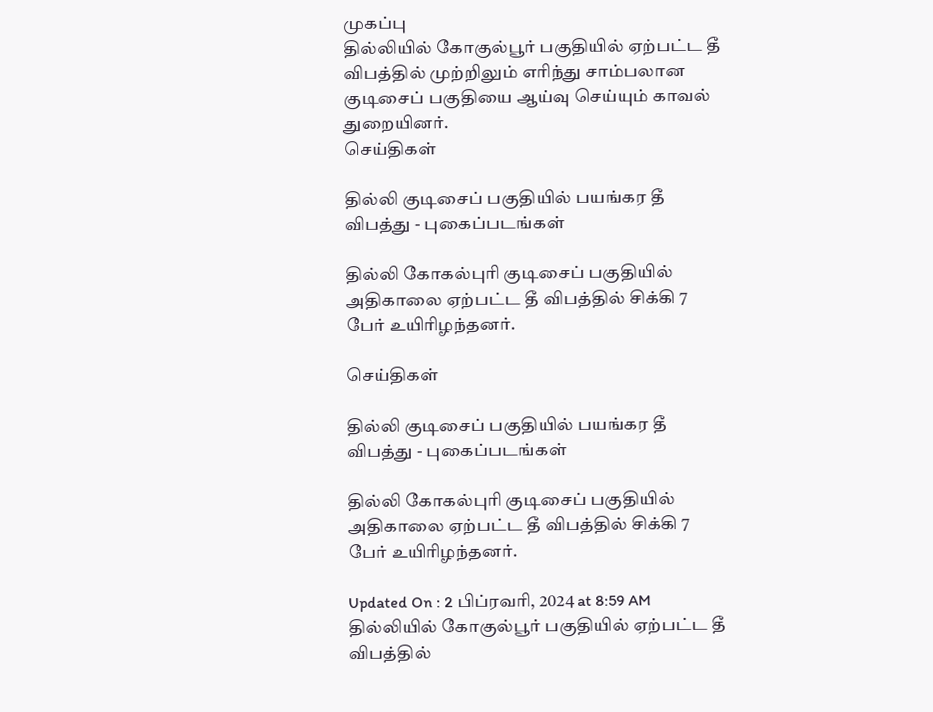முகப்பு
தில்லியில் கோகுல்பூர் பகுதியில் ஏற்பட்ட தீ விபத்தில் முற்றிலும் எரிந்து சாம்பலான குடிசைப் பகுதியை ஆய்வு செய்யும் காவல் துறையினர்.
செய்திகள்

தில்லி குடிசைப் பகுதியில் பயங்கர தீ விபத்து - புகைப்படங்கள்

தில்லி கோகல்புரி குடிசைப் பகுதியில் அதிகாலை ஏற்பட்ட தீ விபத்தில் சிக்கி 7 பேர் உயிரிழந்தனர்.

செய்திகள்

தில்லி குடிசைப் பகுதியில் பயங்கர தீ விபத்து - புகைப்படங்கள்

தில்லி கோகல்புரி குடிசைப் பகுதியில் அதிகாலை ஏற்பட்ட தீ விபத்தில் சிக்கி 7 பேர் உயிரிழந்தனர்.

Updated On : 2 பிப்ரவரி, 2024 at 8:59 AM
தில்லியில் கோகுல்பூர் பகுதியில் ஏற்பட்ட தீ விபத்தில்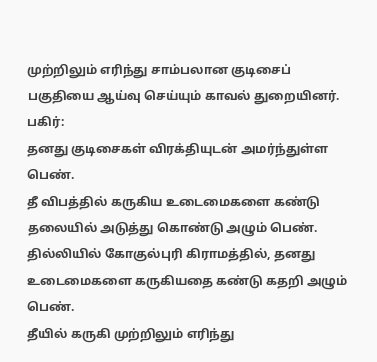முற்றிலும் எரிந்து சாம்பலான குடிசைப் பகுதியை ஆய்வு செய்யும் காவல் துறையினர்.
பகிர்:
தனது குடிசைகள் விரக்தியுடன் அமர்ந்துள்ள பெண்.
தீ விபத்தில் கருகிய உடைமைகளை கண்டு தலையில் அடுத்து கொண்டு அழும் பெண்.
தில்லியில் கோகுல்புரி கிராமத்தில், தனது உடைமைகளை கருகியதை கண்டு கதறி அழும் பெண்.
தீயில் கருகி முற்றிலும் எரிந்து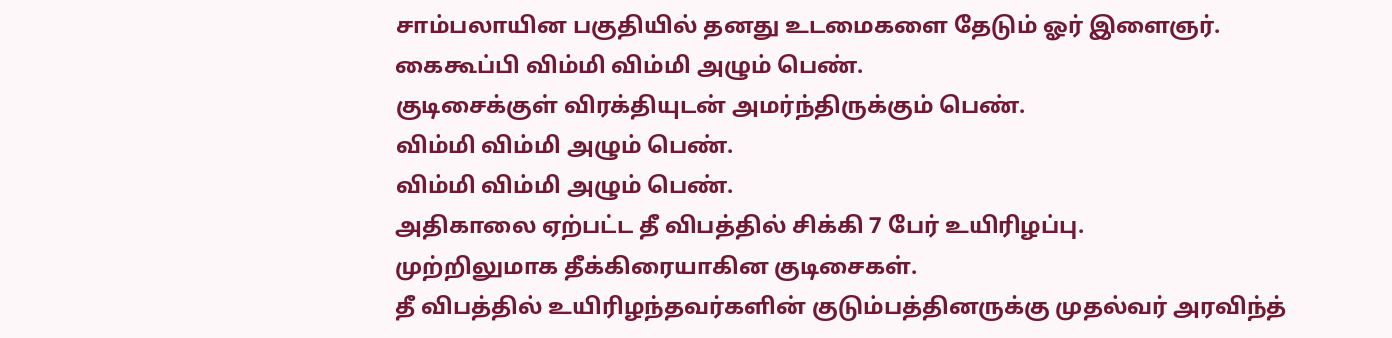சாம்பலாயின பகுதியில் தனது உடமைகளை தேடும் ஓர் இளைஞர்.
கைகூப்பி விம்மி விம்மி அழும் பெண்.
குடிசைக்குள் விரக்தியுடன் அமர்ந்திருக்கும் பெண்.
விம்மி விம்மி அழும் பெண்.
விம்மி விம்மி அழும் பெண்.
அதிகாலை ஏற்பட்ட தீ விபத்தில் சிக்கி 7 பேர் உயிரிழப்பு.
முற்றிலுமாக தீக்கிரையாகின குடிசைகள்.
தீ விபத்தில் உயிரிழந்தவர்களின் குடும்பத்தினருக்கு முதல்வர் அரவிந்த்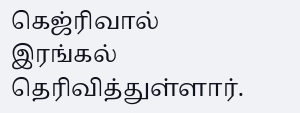கெஜ்ரிவால் இரங்கல் தெரிவித்துள்ளார்.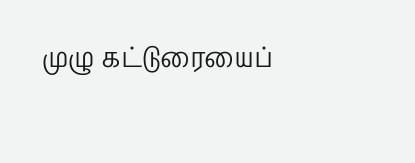முழு கட்டுரையைப்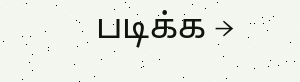படிக்க →